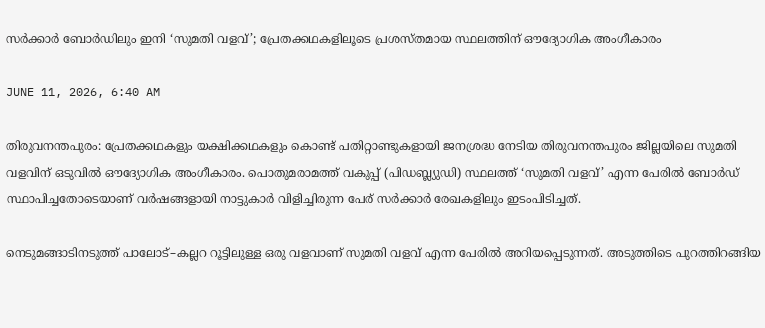സർക്കാർ ബോർഡിലും ഇനി ‘സുമതി വളവ്’; പ്രേതക്കഥകളിലൂടെ പ്രശസ്തമായ സ്ഥലത്തിന് ഔദ്യോഗിക അംഗീകാരം

JUNE 11, 2026, 6:40 AM

തിരുവനന്തപുരം: പ്രേതക്കഥകളും യക്ഷിക്കഥകളും കൊണ്ട് പതിറ്റാണ്ടുകളായി ജനശ്രദ്ധ നേടിയ തിരുവനന്തപുരം ജില്ലയിലെ സുമതി വളവിന് ഒടുവിൽ ഔദ്യോഗിക അംഗീകാരം. പൊതുമരാമത്ത് വകുപ്പ് (പിഡബ്ല്യുഡി) സ്ഥലത്ത് ‘സുമതി വളവ്’ എന്ന പേരിൽ ബോർഡ് സ്ഥാപിച്ചതോടെയാണ് വർഷങ്ങളായി നാട്ടുകാർ വിളിച്ചിരുന്ന പേര് സർക്കാർ രേഖകളിലും ഇടംപിടിച്ചത്.

നെടുമങ്ങാടിനടുത്ത് പാലോട്–കല്ലറ റൂട്ടിലുള്ള ഒരു വളവാണ് സുമതി വളവ് എന്ന പേരിൽ അറിയപ്പെടുന്നത്. അടുത്തിടെ പുറത്തിറങ്ങിയ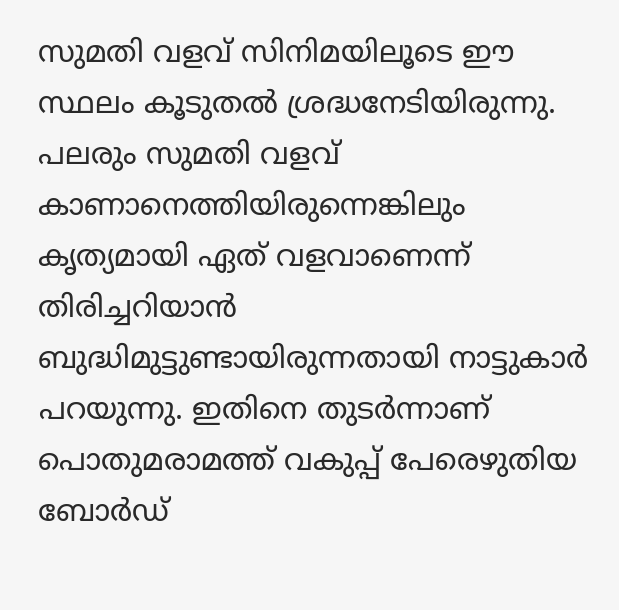സുമതി വളവ് സിനിമയിലൂടെ ഈ സ്ഥലം കൂടുതൽ ശ്രദ്ധനേടിയിരുന്നു. പലരും സുമതി വളവ് കാണാനെത്തിയിരുന്നെങ്കിലും കൃത്യമായി ഏത് വളവാണെന്ന് തിരിച്ചറിയാൻ ബുദ്ധിമുട്ടുണ്ടായിരുന്നതായി നാട്ടുകാർ പറയുന്നു. ഇതിനെ തുടർന്നാണ് പൊതുമരാമത്ത് വകുപ്പ് പേരെഴുതിയ ബോർഡ്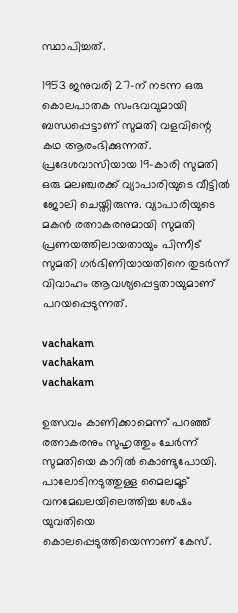സ്ഥാപിച്ചത്.

1953 ജനുവരി 27-ന് നടന്ന ഒരു കൊലപാതക സംഭവവുമായി ബന്ധപ്പെട്ടാണ് സുമതി വളവിന്റെ കഥ ആരംഭിക്കുന്നത്. പ്രദേശവാസിയായ 19-കാരി സുമതി ഒരു മലഞ്ചരക്ക് വ്യാപാരിയുടെ വീട്ടിൽ ജോലി ചെയ്തിരുന്നു. വ്യാപാരിയുടെ മകൻ രത്നാകരനുമായി സുമതി പ്രണയത്തിലായതായും പിന്നീട് സുമതി ഗർഭിണിയായതിനെ തുടർന്ന് വിവാഹം ആവശ്യപ്പെട്ടതായുമാണ് പറയപ്പെടുന്നത്.

vachakam
vachakam
vachakam

ഉത്സവം കാണിക്കാമെന്ന് പറഞ്ഞ് രത്നാകരനും സുഹൃത്തും ചേർന്ന് സുമതിയെ കാറിൽ കൊണ്ടുപോയി. പാലോടിനടുത്തുള്ള മൈലമൂട് വനമേഖലയിലെത്തിച്ച ശേഷം യുവതിയെ കൊലപ്പെടുത്തിയെന്നാണ് കേസ്.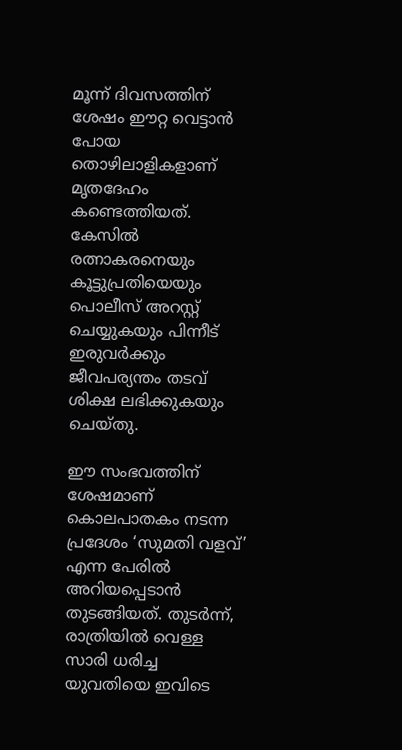മൂന്ന് ദിവസത്തിന് ശേഷം ഈറ്റ വെട്ടാൻ പോയ തൊഴിലാളികളാണ് മൃതദേഹം കണ്ടെത്തിയത്. കേസിൽ രത്നാകരനെയും കൂട്ടുപ്രതിയെയും പൊലീസ് അറസ്റ്റ് ചെയ്യുകയും പിന്നീട് ഇരുവർക്കും ജീവപര്യന്തം തടവ് ശിക്ഷ ലഭിക്കുകയും ചെയ്തു.

ഈ സംഭവത്തിന് ശേഷമാണ് കൊലപാതകം നടന്ന പ്രദേശം ‘സുമതി വളവ്’ എന്ന പേരിൽ അറിയപ്പെടാൻ തുടങ്ങിയത്. തുടർന്ന്, രാത്രിയിൽ വെള്ള സാരി ധരിച്ച യുവതിയെ ഇവിടെ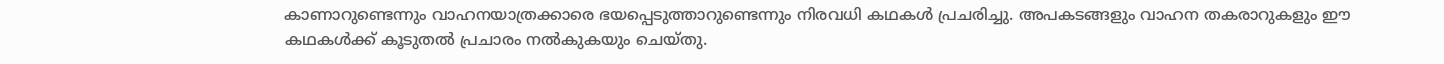കാണാറുണ്ടെന്നും വാഹനയാത്രക്കാരെ ഭയപ്പെടുത്താറുണ്ടെന്നും നിരവധി കഥകൾ പ്രചരിച്ചു. അപകടങ്ങളും വാഹന തകരാറുകളും ഈ കഥകൾക്ക് കൂടുതൽ പ്രചാരം നൽകുകയും ചെയ്തു.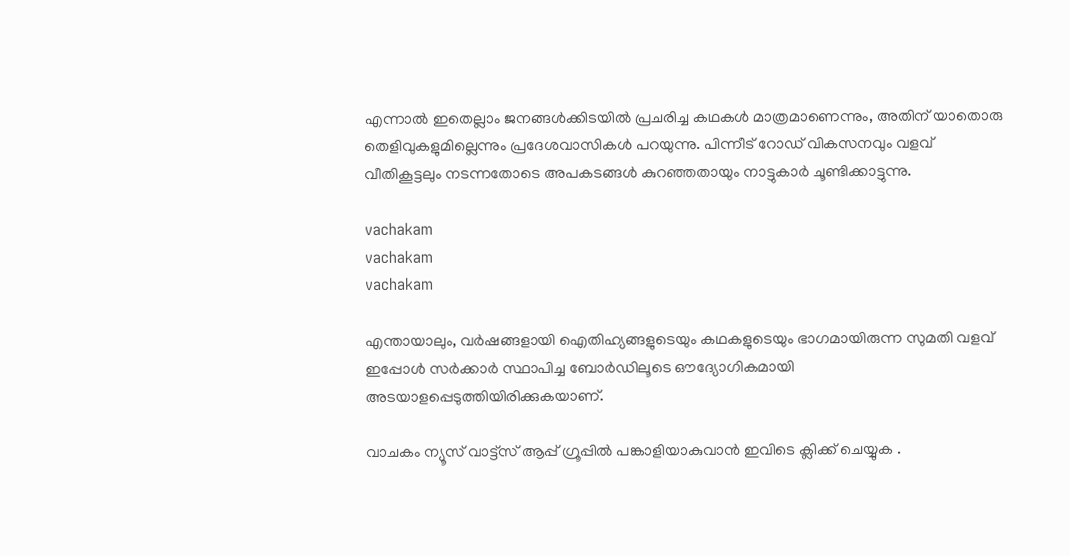എന്നാൽ ഇതെല്ലാം ജനങ്ങൾക്കിടയിൽ പ്രചരിച്ച കഥകൾ മാത്രമാണെന്നും, അതിന് യാതൊരു തെളിവുകളുമില്ലെന്നും പ്രദേശവാസികൾ പറയുന്നു. പിന്നീട് റോഡ് വികസനവും വളവ് വീതികൂട്ടലും നടന്നതോടെ അപകടങ്ങൾ കുറഞ്ഞതായും നാട്ടുകാർ ചൂണ്ടിക്കാട്ടുന്നു.

vachakam
vachakam
vachakam

എന്തായാലും, വർഷങ്ങളായി ഐതിഹ്യങ്ങളുടെയും കഥകളുടെയും ഭാഗമായിരുന്ന സുമതി വളവ് ഇപ്പോൾ സർക്കാർ സ്ഥാപിച്ച ബോർഡിലൂടെ ഔദ്യോഗികമായി അടയാളപ്പെടുത്തിയിരിക്കുകയാണ്.

വാചകം ന്യൂസ് വാട്ട്സ് ആപ്പ് ഗ്രൂപ്പിൽ പങ്കാളിയാകുവാൻ ഇവിടെ ക്ലിക്ക് ചെയ്യുക .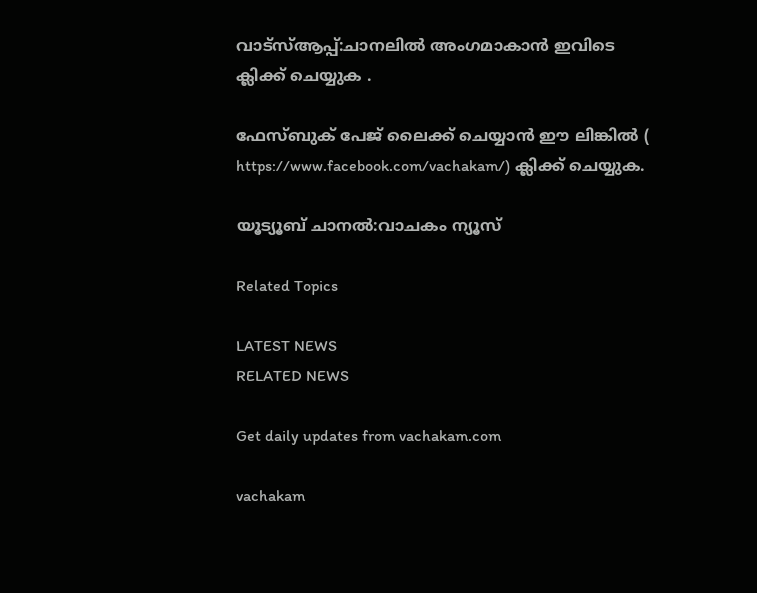വാട്സ്ആപ്പ്:ചാനലിൽ അംഗമാകാൻ ഇവിടെ ക്ലിക്ക് ചെയ്യുക .

ഫേസ്ബുക് പേജ് ലൈക്ക് ചെയ്യാൻ ഈ ലിങ്കിൽ (
https://www.facebook.com/vachakam/) ക്ലിക്ക് ചെയ്യുക.

യൂട്യൂബ് ചാനൽ:വാചകം ന്യൂസ്

Related Topics

LATEST NEWS
RELATED NEWS

Get daily updates from vachakam.com

vachakam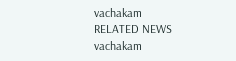vachakam
RELATED NEWS
vachakam